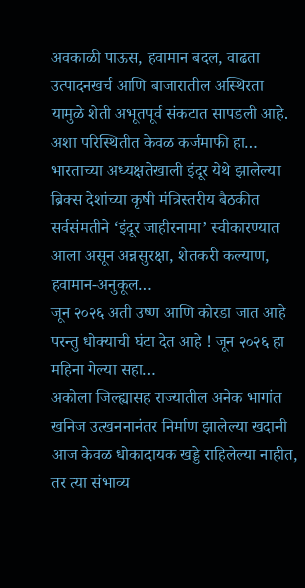अवकाळी पाऊस, हवामान बदल, वाढता उत्पादनखर्च आणि बाजारातील अस्थिरता यामुळे शेती अभूतपूर्व संकटात सापडली आहे. अशा परिस्थितीत केवळ कर्जमाफी हा…
भारताच्या अध्यक्षतेखाली इंदूर येथे झालेल्या ब्रिक्स देशांच्या कृषी मंत्रिस्तरीय बैठकीत सर्वसंमतीने ‘इंदूर जाहीरनामा’ स्वीकारण्यात आला असून अन्नसुरक्षा, शेतकरी कल्याण, हवामान-अनुकूल…
जून २०२६ अती उष्ण आणि कोरडा जात आहे परन्तु धोक्याची घंटा देत आहे ! जून २०२६ हा महिना गेल्या सहा…
अकोला जिल्ह्यासह राज्यातील अनेक भागांत खनिज उत्खननानंतर निर्माण झालेल्या खदानी आज केवळ धोकादायक खड्डे राहिलेल्या नाहीत, तर त्या संभाव्य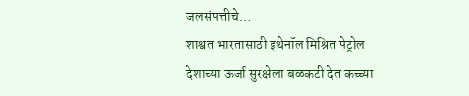जलसंपत्तीचे…
शाश्वत भारतासाठी इथेनॉल मिश्रित पेट्रोल देशाच्या ऊर्जा सुरक्षेला बळकटी देत कच्च्या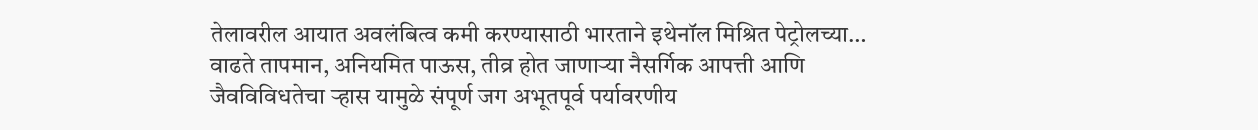तेलावरील आयात अवलंबित्व कमी करण्यासाठी भारताने इथेनॉल मिश्रित पेट्रोलच्या…
वाढते तापमान, अनियमित पाऊस, तीव्र होत जाणाऱ्या नैसर्गिक आपत्ती आणि जैवविविधतेचा ऱ्हास यामुळे संपूर्ण जग अभूतपूर्व पर्यावरणीय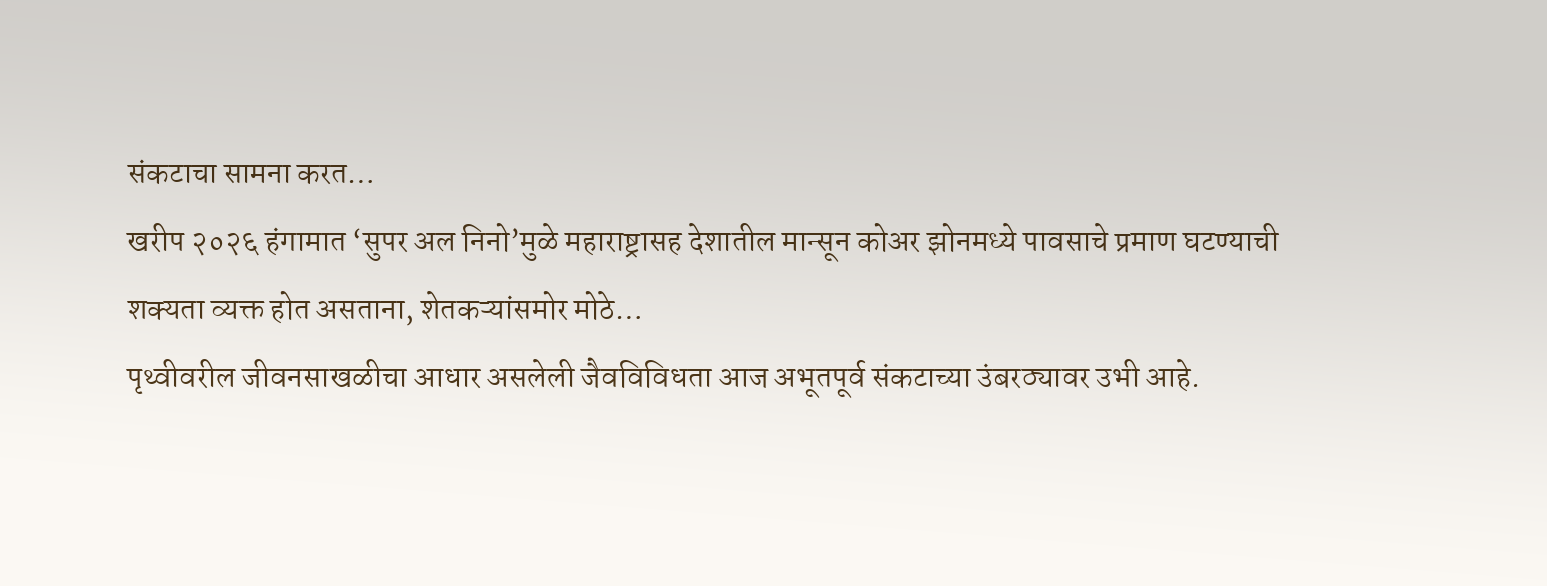संकटाचा सामना करत…
खरीप २०२६ हंगामात ‘सुपर अल निनो’मुळे महाराष्ट्रासह देशातील मान्सून कोअर झोनमध्ये पावसाचे प्रमाण घटण्याची शक्यता व्यक्त होत असताना, शेतकऱ्यांसमोर मोठे…
पृथ्वीवरील जीवनसाखळीचा आधार असलेली जैवविविधता आज अभूतपूर्व संकटाच्या उंबरठ्यावर उभी आहे.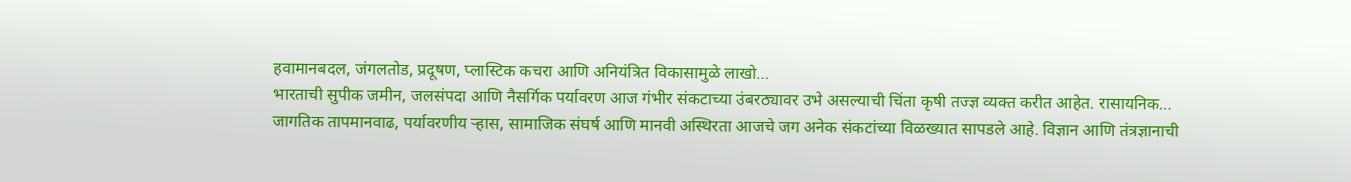हवामानबदल, जंगलतोड, प्रदूषण, प्लास्टिक कचरा आणि अनियंत्रित विकासामुळे लाखो…
भारताची सुपीक जमीन, जलसंपदा आणि नैसर्गिक पर्यावरण आज गंभीर संकटाच्या उंबरठ्यावर उभे असल्याची चिंता कृषी तज्ज्ञ व्यक्त करीत आहेत. रासायनिक…
जागतिक तापमानवाढ, पर्यावरणीय ऱ्हास, सामाजिक संघर्ष आणि मानवी अस्थिरता आजचे जग अनेक संकटांच्या विळख्यात सापडले आहे. विज्ञान आणि तंत्रज्ञानाची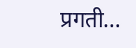प्रगती…